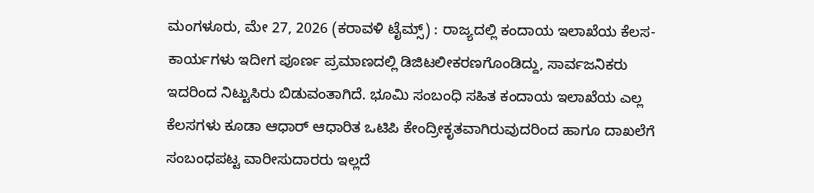ಮಂಗಳೂರು, ಮೇ 27, 2026 (ಕರಾವಳಿ ಟೈಮ್ಸ್) : ರಾಜ್ಯದಲ್ಲಿ ಕಂದಾಯ ಇಲಾಖೆಯ ಕೆಲಸ-ಕಾರ್ಯಗಳು ಇದೀಗ ಪೂರ್ಣ ಪ್ರಮಾಣದಲ್ಲಿ ಡಿಜಿಟಲೀಕರಣಗೊಂಡಿದ್ದು, ಸಾರ್ವಜನಿಕರು ಇದರಿಂದ ನಿಟ್ಟುಸಿರು ಬಿಡುವಂತಾಗಿದೆ. ಭೂಮಿ ಸಂಬಂಧಿ ಸಹಿತ ಕಂದಾಯ ಇಲಾಖೆಯ ಎಲ್ಲ ಕೆಲಸಗಳು ಕೂಡಾ ಆಧಾರ್ ಆಧಾರಿತ ಒಟಿಪಿ ಕೇಂದ್ರೀಕೃತವಾಗಿರುವುದರಿಂದ ಹಾಗೂ ದಾಖಲೆಗೆ ಸಂಬಂಧಪಟ್ಟ ವಾರೀಸುದಾರರು ಇಲ್ಲದೆ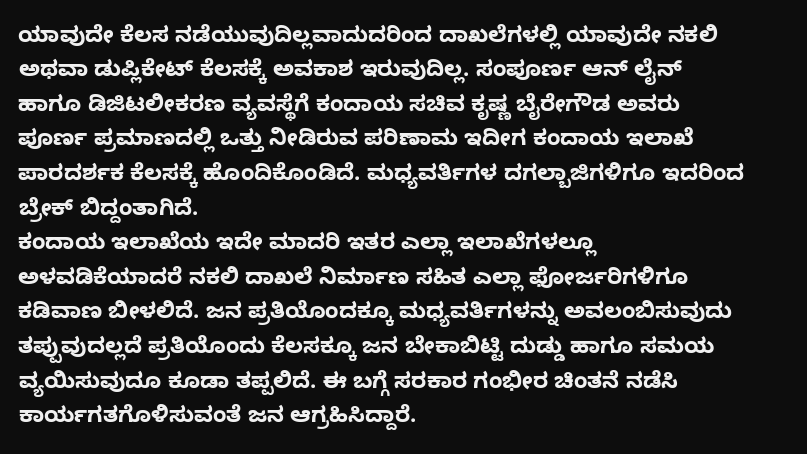ಯಾವುದೇ ಕೆಲಸ ನಡೆಯುವುದಿಲ್ಲವಾದುದರಿಂದ ದಾಖಲೆಗಳಲ್ಲಿ ಯಾವುದೇ ನಕಲಿ ಅಥವಾ ಡುಪ್ಲಿಕೇಟ್ ಕೆಲಸಕ್ಕೆ ಅವಕಾಶ ಇರುವುದಿಲ್ಲ. ಸಂಪೂರ್ಣ ಆನ್ ಲೈನ್ ಹಾಗೂ ಡಿಜಿಟಲೀಕರಣ ವ್ಯವಸ್ಥೆಗೆ ಕಂದಾಯ ಸಚಿವ ಕೃಷ್ಣ ಬೈರೇಗೌಡ ಅವರು ಪೂರ್ಣ ಪ್ರಮಾಣದಲ್ಲಿ ಒತ್ತು ನೀಡಿರುವ ಪರಿಣಾಮ ಇದೀಗ ಕಂದಾಯ ಇಲಾಖೆ ಪಾರದರ್ಶಕ ಕೆಲಸಕ್ಕೆ ಹೊಂದಿಕೊಂಡಿದೆ. ಮಧ್ಯವರ್ತಿಗಳ ದಗಲ್ಬಾಜಿಗಳಿಗೂ ಇದರಿಂದ ಬ್ರೇಕ್ ಬಿದ್ದಂತಾಗಿದೆ.
ಕಂದಾಯ ಇಲಾಖೆಯ ಇದೇ ಮಾದರಿ ಇತರ ಎಲ್ಲಾ ಇಲಾಖೆಗಳಲ್ಲೂ ಅಳವಡಿಕೆಯಾದರೆ ನಕಲಿ ದಾಖಲೆ ನಿರ್ಮಾಣ ಸಹಿತ ಎಲ್ಲಾ ಫೋರ್ಜರಿಗಳಿಗೂ ಕಡಿವಾಣ ಬೀಳಲಿದೆ. ಜನ ಪ್ರತಿಯೊಂದಕ್ಕೂ ಮಧ್ಯವರ್ತಿಗಳನ್ನು ಅವಲಂಬಿಸುವುದು ತಪ್ಪುವುದಲ್ಲದೆ ಪ್ರತಿಯೊಂದು ಕೆಲಸಕ್ಕೂ ಜನ ಬೇಕಾಬಿಟ್ಟಿ ದುಡ್ಡು ಹಾಗೂ ಸಮಯ ವ್ಯಯಿಸುವುದೂ ಕೂಡಾ ತಪ್ಪಲಿದೆ. ಈ ಬಗ್ಗೆ ಸರಕಾರ ಗಂಭೀರ ಚಿಂತನೆ ನಡೆಸಿ ಕಾರ್ಯಗತಗೊಳಿಸುವಂತೆ ಜನ ಆಗ್ರಹಿಸಿದ್ದಾರೆ.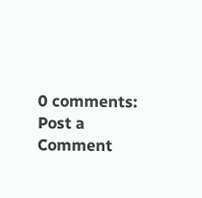0 comments:
Post a Comment